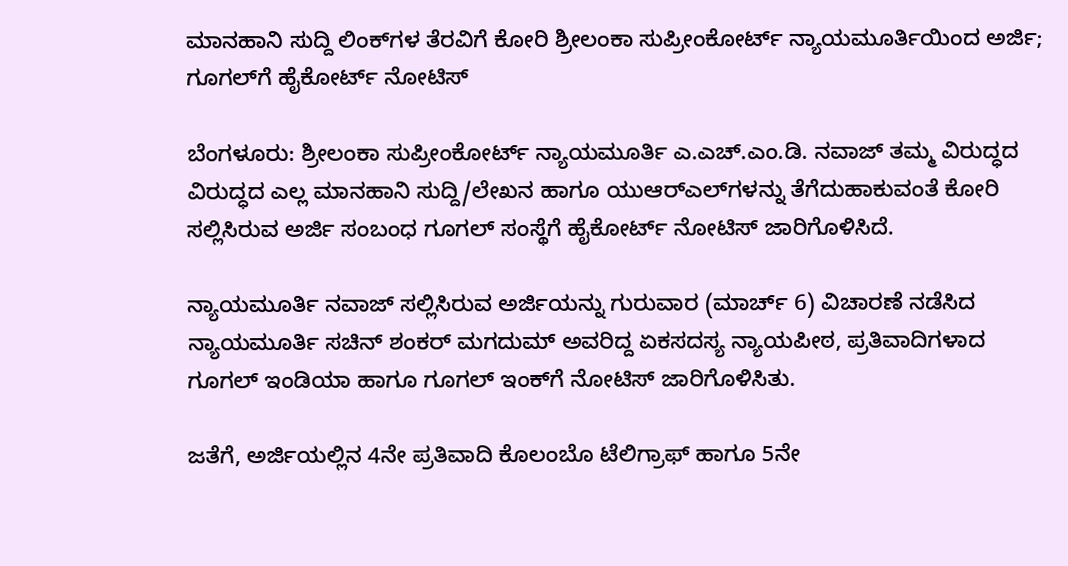ಮಾನಹಾನಿ ಸುದ್ದಿ ಲಿಂಕ್‌ಗಳ ತೆರವಿಗೆ ಕೋರಿ ಶ್ರೀಲಂಕಾ ಸುಪ್ರೀಂಕೋರ್ಟ್‌ ನ್ಯಾಯಮೂರ್ತಿಯಿಂದ ಅರ್ಜಿ; ಗೂಗಲ್‌ಗೆ ಹೈಕೋರ್ಟ್ ನೋಟಿಸ್

ಬೆಂಗಳೂರು: ಶ್ರೀಲಂಕಾ ಸುಪ್ರೀಂಕೋರ್ಟ್‌ ನ್ಯಾಯಮೂರ್ತಿ ಎ.ಎಚ್‌.ಎಂ.ಡಿ. ನವಾಜ್‌ ತಮ್ಮ ವಿರುದ್ಧದ ವಿರುದ್ಧದ ಎಲ್ಲ ಮಾನಹಾನಿ ಸುದ್ದಿ/ಲೇಖನ ಹಾಗೂ ಯುಆರ್‌ಎಲ್‌ಗಳನ್ನು ತೆಗೆದುಹಾಕುವಂತೆ ಕೋರಿ ಸಲ್ಲಿಸಿರುವ ಅರ್ಜಿ ಸಂಬಂಧ ಗೂಗಲ್‌ ಸಂಸ್ಥೆಗೆ ಹೈಕೋರ್ಟ್‌ ನೋಟಿಸ್‌ ಜಾರಿಗೊಳಿಸಿದೆ.

ನ್ಯಾಯಮೂರ್ತಿ ನವಾಜ್‌ ಸಲ್ಲಿಸಿರುವ ಅರ್ಜಿಯನ್ನು ಗುರುವಾರ (ಮಾರ್ಚ್ 6) ವಿಚಾರಣೆ ನಡೆಸಿದ ನ್ಯಾಯಮೂರ್ತಿ ಸಚಿನ್‌ ಶಂಕರ್‌ ಮಗದುಮ್‌ ಅವರಿದ್ದ ಏಕಸದಸ್ಯ ನ್ಯಾಯಪೀಠ, ಪ್ರತಿವಾದಿಗಳಾದ ಗೂಗಲ್‌ ಇಂಡಿಯಾ ಹಾಗೂ ಗೂಗಲ್‌ ಇಂಕ್‌ಗೆ ನೋಟಿಸ್‌ ಜಾರಿಗೊಳಿಸಿತು.

ಜತೆಗೆ, ಅರ್ಜಿಯಲ್ಲಿನ 4ನೇ ಪ್ರತಿವಾದಿ ಕೊಲಂಬೊ ಟೆಲಿಗ್ರಾಫ್‌ ಹಾಗೂ 5ನೇ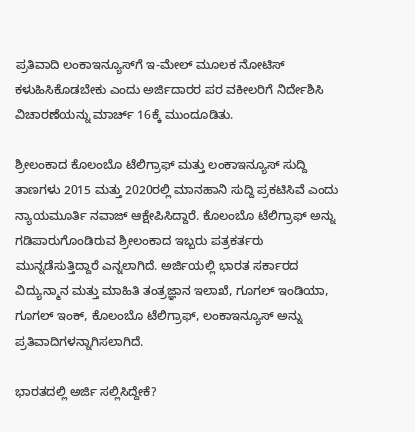ಪ್ರತಿವಾದಿ ಲಂಕಾಇನ್ಯೂಸ್‌ಗೆ ಇ-ಮೇಲ್‌ ಮೂಲಕ ನೋಟಿಸ್‌ ಕಳುಹಿಸಿಕೊಡಬೇಕು ಎಂದು ಅರ್ಜಿದಾರರ ಪರ ವಕೀಲರಿಗೆ ನಿರ್ದೇಶಿಸಿ ವಿಚಾರಣೆಯನ್ನು ಮಾರ್ಚ್‌ 16ಕ್ಕೆ ಮುಂದೂಡಿತು.

ಶ್ರೀಲಂಕಾದ ಕೊಲಂಬೊ ಟೆಲಿಗ್ರಾಫ್‌ ಮತ್ತು ಲಂಕಾಇನ್ಯೂಸ್‌ ಸುದ್ದಿ ತಾಣಗಳು 2015 ಮತ್ತು 2020ರಲ್ಲಿ ಮಾನಹಾನಿ ಸುದ್ದಿ ಪ್ರಕಟಿಸಿವೆ ಎಂದು ನ್ಯಾಯಮೂರ್ತಿ ನವಾಜ್ ಆಕ್ಷೇಪಿಸಿದ್ದಾರೆ. ಕೊಲಂಬೊ ಟೆಲಿಗ್ರಾಫ್‌ ಅನ್ನು ಗಡಿಪಾರುಗೊಂಡಿರುವ ಶ್ರೀಲಂಕಾದ ಇಬ್ಬರು ಪತ್ರಕರ್ತರು ಮುನ್ನಡೆಸುತ್ತಿದ್ದಾರೆ ಎನ್ನಲಾಗಿದೆ. ಅರ್ಜಿಯಲ್ಲಿ ಭಾರತ ಸರ್ಕಾರದ ವಿದ್ಯುನ್ಮಾನ ಮತ್ತು ಮಾಹಿತಿ ತಂತ್ರಜ್ಞಾನ ಇಲಾಖೆ, ಗೂಗಲ್‌ ಇಂಡಿಯಾ, ಗೂಗಲ್‌ ಇಂಕ್‌, ಕೊಲಂಬೊ ಟೆಲಿಗ್ರಾಫ್‌, ಲಂಕಾಇನ್ಯೂಸ್‌ ಅನ್ನು ಪ್ರತಿವಾದಿಗಳನ್ನಾಗಿಸಲಾಗಿದೆ.

ಭಾರತದಲ್ಲಿ ಅರ್ಜಿ ಸಲ್ಲಿಸಿದ್ದೇಕೆ?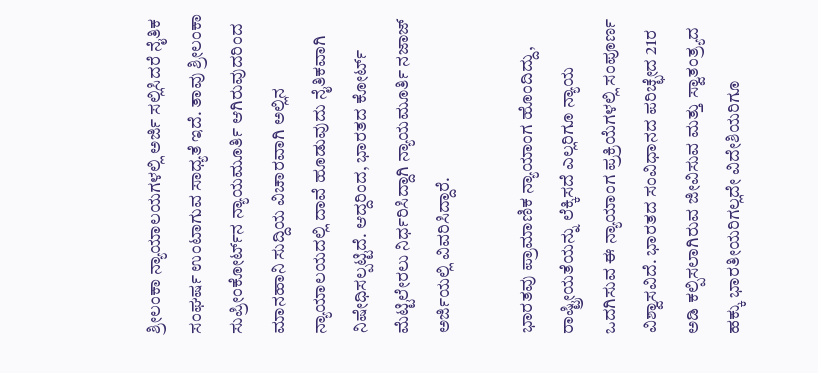ಶ್ರೀಲಂಕಾ ನ್ಯಾಯಾಲಯಗಳಲ್ಲಿ ಅರ್ಜಿ ಸಲ್ಲಿಸಿದರೆ ನೈತಿಕ ಸಂಘರ್ಷ ಉಂಟಾಗುವ ಸಾಧ್ಯತೆ ಇದೆ. ತಾವು ಶ್ರೀಲಂಕಾ ಸುಪ್ರೀಂಕೋರ್ಟ್‌ನ ನ್ಯಾಯಮೂರ್ತಿ ಆಗಿರುವುದರಿಂದ ಮಾನಹಾನಿ ಸುದ್ದಿಯ ವಿಚಾರವಾಗಿ ಅಲ್ಲಿನ ನ್ಯಾಯಾಲಯದಲ್ಲಿ ದಾವೆ ಹೂಡುವುದು ನೈತಿಕವಾಗಿ ನಿಷೇಧಿಸಲ್ಪಟ್ಟಿದೆ. ಆದ್ದರಿಂದ, ಭಾರತದ ಕೋರ್ಟ್ ಮೆಟ್ಟಿಲೇರಲು ನಿರ್ಧರಿಸಿದ್ದಾಗಿ ನ್ಯಾಯಮೂರ್ತಿ ನಜಾಜ್‌ ಅರ್ಜಿಯಲ್ಲಿ ವಿವರಿಸಿದ್ದಾರೆ.

ಭಾರತವು ಪ್ರಾಮಾಣಿಕ ನ್ಯಾಯಾಂಗ ಹೊಂದಿದ್ದು, ರಾಷ್ಟ್ರೀಯತೆಯನ್ನು ಲೆಕ್ಕಿಸದೆ ಎಲ್ಲರಿಗೂ ನ್ಯಾಯ ಒದಗಿಸುವ ಈ ನ್ಯಾಯಾಂಗ ಪ್ರಕ್ರಿಯೆಗಳಲ್ಲಿ ಸಂಪೂರ್ಣ ವಿಶ್ವಾಸವಿದೆ. ಭಾರತದ ಸಂವಿಧಾನದ ಪರಿಚ್ಛೇದ 21ರ ಅಡಿ ಕಲ್ಪಿಸಲಾಗಿರುವ ಜೀವಿಸುವ ಮತ್ತು ಸ್ವಾತಂತ್ರ್ಯದ ಹಕ್ಕು ಭಾರತೀಯರಿಗಲ್ಲದೇ ವಿದೇಶಿಯರಿಗೂ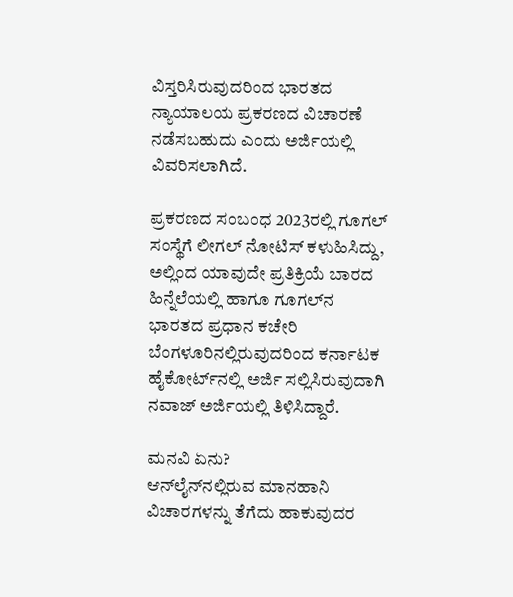ವಿಸ್ತರಿಸಿರುವುದರಿಂದ ಭಾರತದ ನ್ಯಾಯಾಲಯ ಪ್ರಕರಣದ ವಿಚಾರಣೆ ನಡೆಸಬಹುದು ಎಂದು ಅರ್ಜಿಯಲ್ಲಿ ವಿವರಿಸಲಾಗಿದೆ.

ಪ್ರಕರಣದ ಸಂಬಂಧ 2023ರಲ್ಲಿ ಗೂಗಲ್‌ ಸಂಸ್ಥೆಗೆ ಲೀಗಲ್‌ ನೋಟಿಸ್‌ ಕಳುಹಿಸಿದ್ದು, ಅಲ್ಲಿಂದ ಯಾವುದೇ ಪ್ರತಿಕ್ರಿಯೆ ಬಾರದ ಹಿನ್ನೆಲೆಯಲ್ಲಿ ಹಾಗೂ ಗೂಗಲ್‌ನ ಭಾರತದ ಪ್ರಧಾನ ಕಚೇರಿ ಬೆಂಗಳೂರಿನಲ್ಲಿರುವುದರಿಂದ ಕರ್ನಾಟಕ ಹೈಕೋರ್ಟ್‌ನಲ್ಲಿ ಅರ್ಜಿ ಸಲ್ಲಿಸಿರುವುದಾಗಿ ನವಾಜ್‌ ಅರ್ಜಿಯಲ್ಲಿ ತಿಳಿಸಿದ್ದಾರೆ.

ಮನವಿ ಏನು?
ಆನ್‌ಲೈನ್‌ನಲ್ಲಿರುವ ಮಾನಹಾನಿ ವಿಚಾರಗಳನ್ನು ತೆಗೆದು ಹಾಕುವುದರ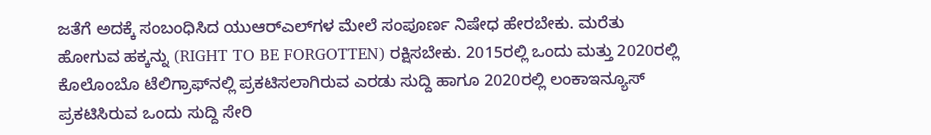ಜತೆಗೆ ಅದಕ್ಕೆ ಸಂಬಂಧಿಸಿದ ಯುಆರ್‌ಎಲ್‌ಗಳ ಮೇಲೆ ಸಂಪೂರ್ಣ ನಿಷೇಧ ಹೇರಬೇಕು. ಮರೆತು ಹೋಗುವ ಹಕ್ಕನ್ನು (RIGHT TO BE FORGOTTEN) ರಕ್ಷಿಸಬೇಕು. 2015ರಲ್ಲಿ ಒಂದು ಮತ್ತು 2020ರಲ್ಲಿ ಕೊಲೊಂಬೊ ಟೆಲಿಗ್ರಾಫ್‌ನಲ್ಲಿ ಪ್ರಕಟಿಸಲಾಗಿರುವ ಎರಡು ಸುದ್ದಿ ಹಾಗೂ 2020ರಲ್ಲಿ ಲಂಕಾಇನ್ಯೂಸ್‌ ಪ್ರಕಟಿಸಿರುವ ಒಂದು ಸುದ್ದಿ ಸೇರಿ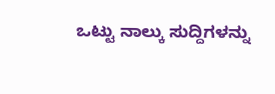ಒಟ್ಟು ನಾಲ್ಕು ಸುದ್ದಿಗಳನ್ನು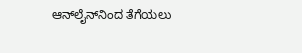ಆನ್‌ಲೈನ್‌ನಿಂದ ತೆಗೆಯಲು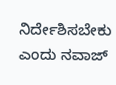ನಿರ್ದೇಶಿಸಬೇಕು ಎಂದು ನವಾಜ್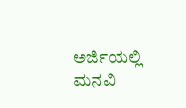ಅರ್ಜಿಯಲ್ಲಿ ಮನವಿ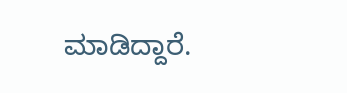ಮಾಡಿದ್ದಾರೆ.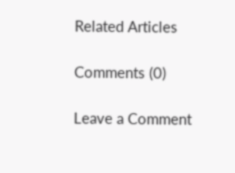Related Articles

Comments (0)

Leave a Comment